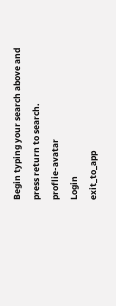Begin typing your search above and press return to search.
proflie-avatar
Login
exit_to_app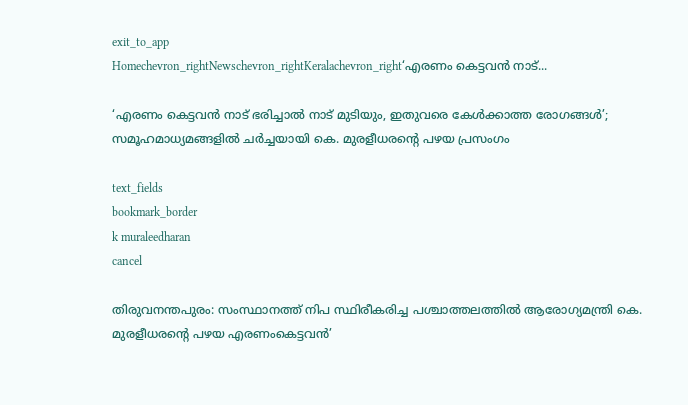exit_to_app
Homechevron_rightNewschevron_rightKeralachevron_right‘എരണം കെട്ടവന്‍ നാട്...

‘എരണം കെട്ടവന്‍ നാട് ഭരിച്ചാല്‍ നാട് മുടിയും, ഇതുവരെ കേള്‍ക്കാത്ത രോഗങ്ങള്‍’; സമൂഹമാധ്യമങ്ങളിൽ ചർച്ചയായി കെ. മുരളീധരന്റെ പഴയ പ്രസംഗം

text_fields
bookmark_border
k muraleedharan
cancel

തിരുവനന്തപുരം: സംസ്ഥാനത്ത് നിപ സ്ഥിരീകരിച്ച പശ്ചാത്തലത്തില്‍ ആരോഗ്യമന്ത്രി കെ. മുരളീധരന്റെ പഴയ എരണംകെട്ടവൻ’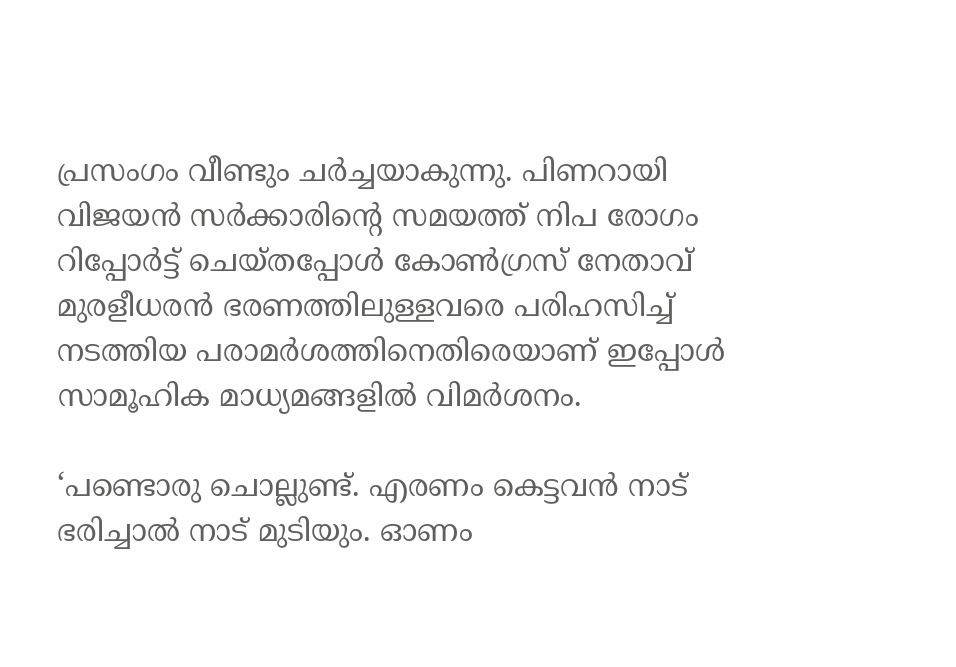പ്രസംഗം വീണ്ടും ചർച്ചയാകുന്നു. പിണറായി വിജയന്‍ സര്‍ക്കാരിന്റെ സമയത്ത് നിപ രോഗം റിപ്പോര്‍ട്ട് ചെയ്തപ്പോള്‍ കോണ്‍ഗ്രസ് നേതാവ് മുരളീധരന്‍ ഭരണത്തിലുള്ളവരെ പരിഹസിച്ച് നടത്തിയ പരാമര്‍ശത്തിനെതിരെയാണ് ഇപ്പോള്‍ സാമൂഹിക മാധ്യമങ്ങളിൽ വിമർശനം.

‘പണ്ടൊരു ചൊല്ലുണ്ട്. എരണം കെട്ടവന്‍ നാട് ഭരിച്ചാല്‍ നാട് മുടിയും. ഓണം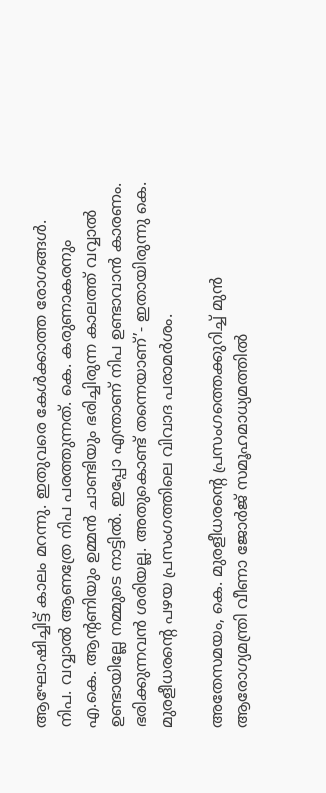ആഘോഷിച്ചിട്ട് കാലം മറന്നു. ഇതുവരെ കേള്‍ക്കാത്ത രോഗങ്ങള്‍. നിപ. വവ്വാല്‍ ആണത്രേ നിപ പരത്തുന്നത്. കെ. കരുണാകരനും എ.കെ. ആന്റണിയും ഉമ്മന്‍ ചാണ്ടിയും ഭരിച്ചിരുന്ന കാലത്ത് വവ്വാല്‍ ഉണ്ടായില്ലേ നമ്മുടെ നാട്ടില്‍. ഇപ്പോ എന്താണ് നിപ ഉണ്ടാവാന്‍ കാരണം. ഭരിക്കുന്നവന്‍ ശരിയല്ല. അതുകൊണ്ട് തന്നെയാണ്’- ഇതായിരുന്നു കെ. മുരളീധരന്റെ പഴയ പ്രസംഗത്തിലെ വിവാദ പരാമര്‍ശം.

അതേസമയം, കെ. മുരളീധരന്റെ പ്രസംഗത്തെക്കുറിച്ച് മുൻ ആരോഗ്യമന്ത്രി വീണാ ജോർജ് സമൂഹമാധ്യമത്തിൽ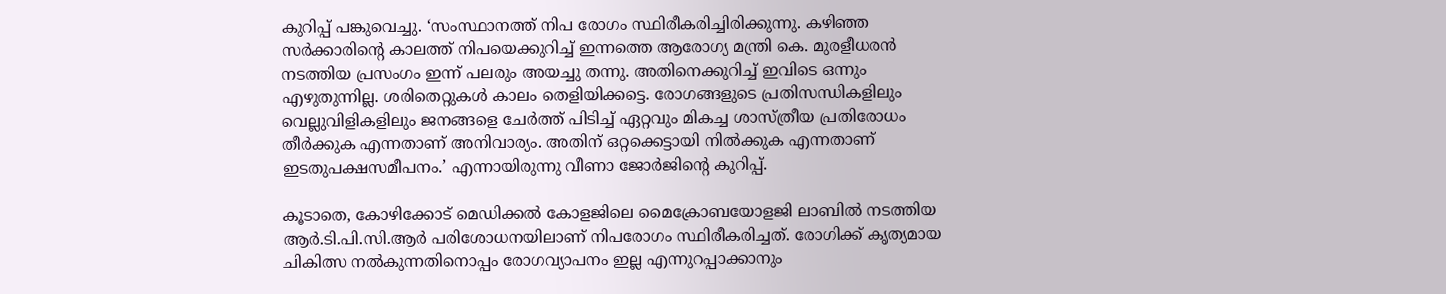കുറിപ്പ് പങ്കുവെച്ചു. ‘സംസ്ഥാനത്ത് നിപ രോഗം സ്ഥിരീകരിച്ചിരിക്കുന്നു. കഴിഞ്ഞ സർക്കാരിന്റെ കാലത്ത് നിപയെക്കുറിച്ച് ഇന്നത്തെ ആരോഗ്യ മന്ത്രി കെ. മുരളീധരൻ നടത്തിയ പ്രസംഗം ഇന്ന് പലരും അയച്ചു തന്നു. അതിനെക്കുറിച്ച് ഇവിടെ ഒന്നും എഴുതുന്നില്ല. ശരിതെറ്റുകൾ കാലം തെളിയിക്കട്ടെ. രോഗങ്ങളുടെ പ്രതിസന്ധികളിലും വെല്ലുവിളികളിലും ജനങ്ങളെ ചേർത്ത് പിടിച്ച് ഏറ്റവും മികച്ച ശാസ്ത്രീയ പ്രതിരോധം തീർക്കുക എന്നതാണ് അനിവാര്യം. അതിന് ഒറ്റക്കെട്ടായി നിൽക്കുക എന്നതാണ് ഇടതുപക്ഷസമീപനം.’ എന്നായിരുന്നു വീണാ ജോർജിന്റെ കുറിപ്പ്.

കൂടാതെ, കോഴിക്കോട് മെഡിക്കൽ കോളജിലെ മൈക്രോബയോളജി ലാബിൽ നടത്തിയ ആർ.ടി.പി.സി.ആർ പരിശോധനയിലാണ് നിപരോഗം സ്ഥിരീകരിച്ചത്. രോഗിക്ക് കൃത്യമായ ചികിത്സ നൽകുന്നതിനൊപ്പം രോഗവ്യാപനം ഇല്ല എന്നുറപ്പാക്കാനും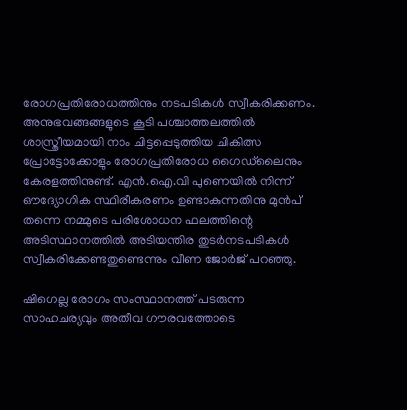രോഗപ്രതിരോധത്തിനും നടപടികൾ സ്വീകരിക്കണം. അനുഭവങ്ങങ്ങളുടെ കൂടി പശ്ചാത്തലത്തിൽ ശാസ്ത്രീയമായി നാം ചിട്ടപ്പെടുത്തിയ ചികിത്സ പ്രോട്ടോക്കോളും രോഗപ്രതിരോധ ഗൈഡ്‌ലൈനും കേരളത്തിനുണ്ട്. എൻ.ഐ.വി പുണെയിൽ നിന്ന് ഔദ്യോഗിക സ്ഥിരീകരണം ഉണ്ടാകുന്നതിനു മുൻപ് തന്നെ നമ്മുടെ പരിശോധന ഫലത്തിന്റെ അടിസ്ഥാനത്തിൽ അടിയന്തിര തുടർനടപടികൾ സ്വീകരിക്കേണ്ടതുണ്ടെന്നും വീണ ജോർജ് പറഞ്ഞു.

ഷിഗെല്ല രോഗം സംസ്ഥാനത്ത് പടരുന്ന സാഹചര്യവും അതീവ ഗൗരവത്തോടെ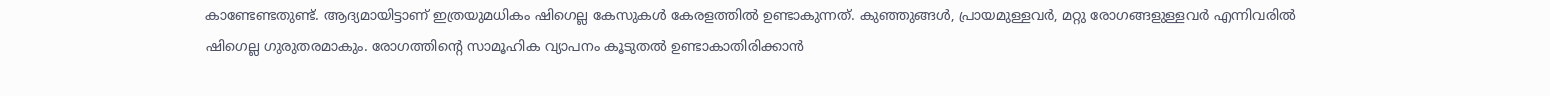കാണ്ടേണ്ടതുണ്ട്. ആദ്യമായിട്ടാണ് ഇത്രയുമധികം ഷിഗെല്ല കേസുകൾ കേരളത്തിൽ ഉണ്ടാകുന്നത്. കുഞ്ഞുങ്ങൾ, പ്രായമുള്ളവർ, മറ്റു രോഗങ്ങളുള്ളവർ എന്നിവരിൽ ഷിഗെല്ല ഗുരുതരമാകും. രോഗത്തിന്റെ സാമൂഹിക വ്യാപനം കൂടുതൽ ഉണ്ടാകാതിരിക്കാൻ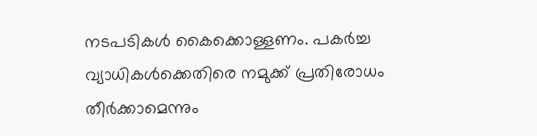നടപടികൾ കൈക്കൊള്ളണം. പകർച്ച വ്യാധികൾക്കെതിരെ നമുക്ക് പ്രതിരോധം തീർക്കാമെന്നും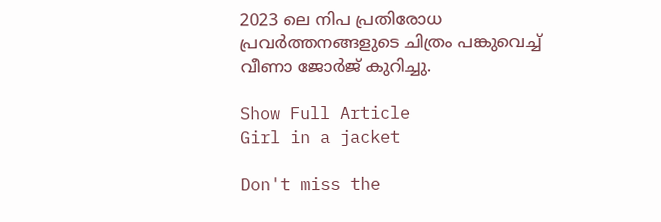2023 ലെ നിപ പ്രതിരോധ പ്രവർത്തനങ്ങളുടെ ചിത്രം പങ്കുവെച്ച് വീണാ ജോർജ് കുറിച്ചു.

Show Full Article
Girl in a jacket

Don't miss the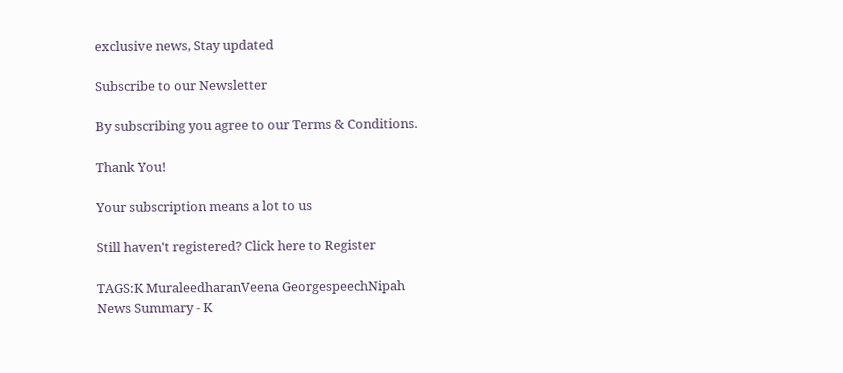exclusive news, Stay updated

Subscribe to our Newsletter

By subscribing you agree to our Terms & Conditions.

Thank You!

Your subscription means a lot to us

Still haven't registered? Click here to Register

TAGS:K MuraleedharanVeena GeorgespeechNipah
News Summary - K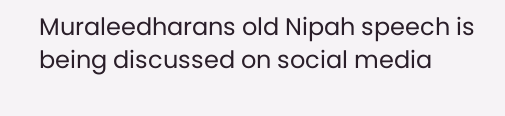Muraleedharans old Nipah speech is being discussed on social media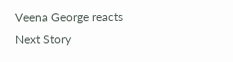Veena George reacts
Next Story